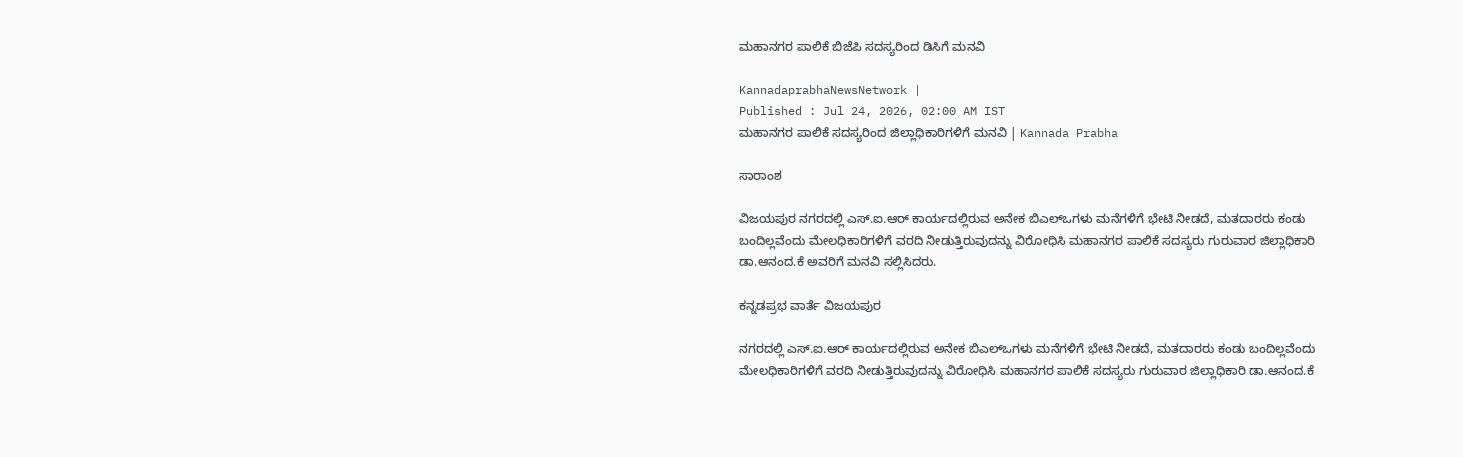ಮಹಾನಗರ ಪಾಲಿಕೆ ಬಿಜೆಪಿ ಸದಸ್ಯರಿಂದ ಡಿಸಿಗೆ ಮನವಿ

KannadaprabhaNewsNetwork |
Published : Jul 24, 2026, 02:00 AM IST
ಮಹಾನಗರ ಪಾಲಿಕೆ ಸದಸ್ಯರಿಂದ ಜಿಲ್ಲಾಧಿಕಾರಿಗಳಿಗೆ ಮನವಿ | Kannada Prabha

ಸಾರಾಂಶ

ವಿಜಯಪುರ ನಗರದಲ್ಲಿ ಎಸ್.ಐ.ಆರ್‌ ಕಾರ್ಯದಲ್ಲಿರುವ ಅನೇಕ ಬಿಎಲ್ಒಗಳು ಮನೆಗಳಿಗೆ ಭೇಟಿ ನೀಡದೆ, ಮತದಾರರು ಕಂಡು ಬಂದಿಲ್ಲವೆಂದು ಮೇಲಧಿಕಾರಿಗಳಿಗೆ ವರದಿ ನೀಡುತ್ತಿರುವುದನ್ನು ವಿರೋಧಿಸಿ ಮಹಾನಗರ ಪಾಲಿಕೆ ಸದಸ್ಯರು ಗುರುವಾರ ಜಿಲ್ಲಾಧಿಕಾರಿ ಡಾ.ಆನಂದ.ಕೆ ಅವರಿಗೆ ಮನವಿ ಸಲ್ಲಿಸಿದರು.

ಕನ್ನಡಪ್ರಭ ವಾರ್ತೆ ವಿಜಯಪುರ

ನಗರದಲ್ಲಿ ಎಸ್.ಐ.ಆರ್‌ ಕಾರ್ಯದಲ್ಲಿರುವ ಅನೇಕ ಬಿಎಲ್ಒಗಳು ಮನೆಗಳಿಗೆ ಭೇಟಿ ನೀಡದೆ, ಮತದಾರರು ಕಂಡು ಬಂದಿಲ್ಲವೆಂದು ಮೇಲಧಿಕಾರಿಗಳಿಗೆ ವರದಿ ನೀಡುತ್ತಿರುವುದನ್ನು ವಿರೋಧಿಸಿ ಮಹಾನಗರ ಪಾಲಿಕೆ ಸದಸ್ಯರು ಗುರುವಾರ ಜಿಲ್ಲಾಧಿಕಾರಿ ಡಾ.ಆನಂದ.ಕೆ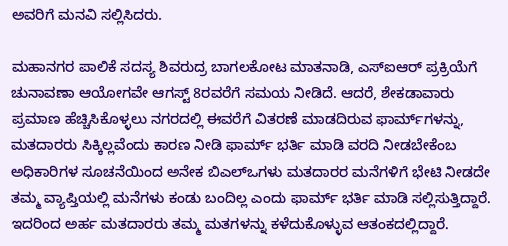ಅವರಿಗೆ ಮನವಿ ಸಲ್ಲಿಸಿದರು.

ಮಹಾನಗರ ಪಾಲಿಕೆ ಸದಸ್ಯ ಶಿವರುದ್ರ ಬಾಗಲಕೋಟ ಮಾತನಾಡಿ, ಎಸ್ಐಆರ್‌ ಪ್ರಕ್ರಿಯೆಗೆ ಚುನಾವಣಾ ಆಯೋಗವೇ ಆಗಸ್ಟ್ 8ರವರೆಗೆ ಸಮಯ ನೀಡಿದೆ. ಆದರೆ, ಶೇಕಡಾವಾರು ಪ್ರಮಾಣ ಹೆಚ್ಚಿಸಿಕೊಳ್ಳಲು ನಗರದಲ್ಲಿ ಈವರೆಗೆ ವಿತರಣೆ ಮಾಡದಿರುವ ಫಾರ್ಮ್‌ಗಳನ್ನು, ಮತದಾರರು ಸಿಕ್ಕಿಲ್ಲವೆಂದು ಕಾರಣ ನೀಡಿ ಫಾರ್ಮ್ ಭರ್ತಿ ಮಾಡಿ ವರದಿ ನೀಡಬೇಕೆಂಬ ಅಧಿಕಾರಿಗಳ ಸೂಚನೆಯಿಂದ ಅನೇಕ ಬಿಎಲ್‌ಒಗಳು ಮತದಾರರ ಮನೆಗಳಿಗೆ ಭೇಟಿ ನೀಡದೇ ತಮ್ಮ ವ್ಯಾಪ್ತಿಯಲ್ಲಿ ಮನೆಗಳು ಕಂಡು ಬಂದಿಲ್ಲ ಎಂದು ಫಾರ್ಮ್ ಭರ್ತಿ ಮಾಡಿ ಸಲ್ಲಿಸುತ್ತಿದ್ದಾರೆ. ಇದರಿಂದ ಅರ್ಹ ಮತದಾರರು ತಮ್ಮ ಮತಗಳನ್ನು ಕಳೆದುಕೊಳ್ಳುವ ಆತಂಕದಲ್ಲಿದ್ದಾರೆ.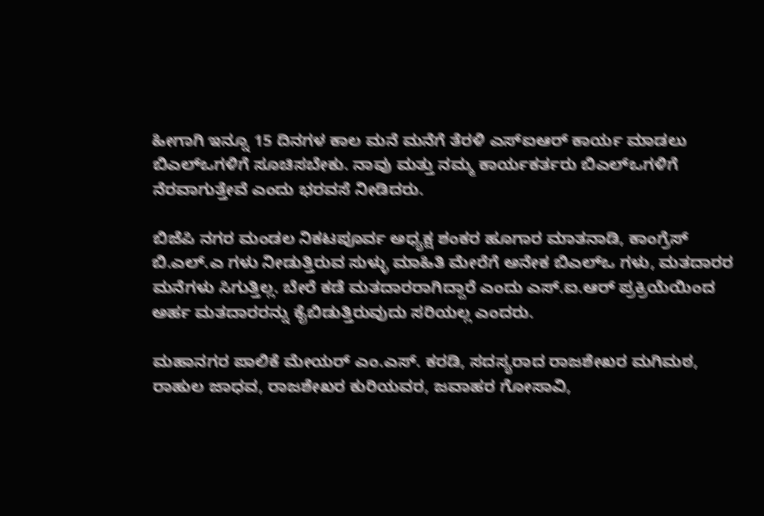ಹೀಗಾಗಿ ಇನ್ನೂ 15 ದಿನಗಳ ಕಾಲ ಮನೆ ಮನೆಗೆ ತೆರಳಿ ಎಸ್ಐಆರ್‌ ಕಾರ್ಯ ಮಾಡಲು ಬಿಎಲ್ಒಗಳಿಗೆ ಸೂಚಿಸಬೇಕು. ನಾವು ಮತ್ತು ನಮ್ಮ ಕಾರ್ಯಕರ್ತರು ಬಿಎಲ್ಒಗಳಿಗೆ ನೆರವಾಗುತ್ತೇವೆ ಎಂದು ಭರವಸೆ ನೀಡಿದರು.

ಬಿಜೆಪಿ ನಗರ ಮಂಡಲ ನಿಕಟಪೂರ್ವ ಅಧ್ಯಕ್ಷ ಶಂಕರ ಹೂಗಾರ ಮಾತನಾಡಿ, ಕಾಂಗ್ರೆಸ್ ಬಿ.ಎಲ್.ಎ ಗಳು ನೀಡುತ್ತಿರುವ ಸುಳ್ಳು ಮಾಹಿತಿ ಮೇರೆಗೆ ಅನೇಕ ಬಿಎಲ್ಒ ಗಳು, ಮತದಾರರ ಮನೆಗಳು ಸಿಗುತ್ತಿಲ್ಲ. ಬೇರೆ ಕಡೆ ಮತದಾರರಾಗಿದ್ದಾರೆ ಎಂದು ಎಸ್.ಐ.ಆರ್‌ ಪ್ರಕ್ರಿಯೆಯಿಂದ ಅರ್ಹ ಮತದಾರರನ್ನು ಕೈಬಿಡುತ್ತಿರುವುದು ಸರಿಯಲ್ಲ ಎಂದರು.

ಮಹಾನಗರ ಪಾಲಿಕೆ ಮೇಯರ್‌ ಎಂ.ಎಸ್. ಕರಡಿ, ಸದಸ್ಯರಾದ ರಾಜಶೇಖರ ಮಗಿಮಠ, ರಾಹುಲ ಜಾಧವ, ರಾಜಶೇಖರ ಕುರಿಯವರ, ಜವಾಹರ ಗೋಸಾವಿ,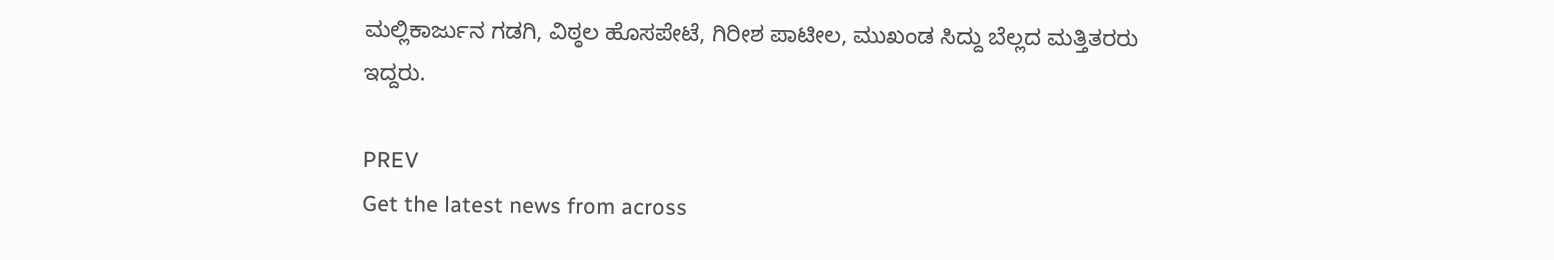ಮಲ್ಲಿಕಾರ್ಜುನ ಗಡಗಿ, ವಿಠ್ಠಲ ಹೊಸಪೇಟೆ, ಗಿರೀಶ ಪಾಟೀಲ, ಮುಖಂಡ ಸಿದ್ದು ಬೆಲ್ಲದ ಮತ್ತಿತರರು ಇದ್ದರು.

PREV
Get the latest news from across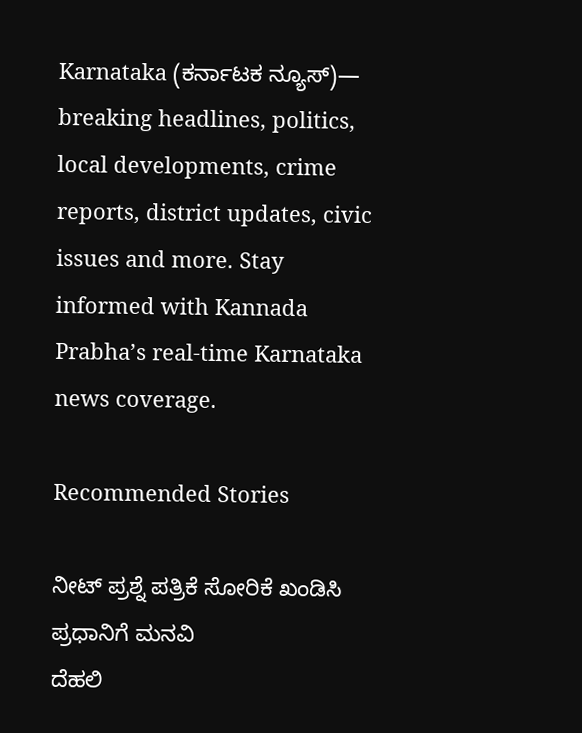Karnataka (ಕರ್ನಾಟಕ ನ್ಯೂಸ್)— breaking headlines, politics, local developments, crime reports, district updates, civic issues and more. Stay informed with Kannada Prabha’s real‑time Karnataka news coverage.

Recommended Stories

ನೀಟ್ ಪ್ರಶ್ನೆ ಪತ್ರಿಕೆ ಸೋರಿಕೆ ಖಂಡಿಸಿ ಪ್ರಧಾನಿಗೆ ಮನವಿ
ದೆಹಲಿ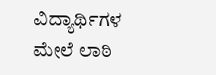ವಿದ್ಯಾರ್ಥಿಗಳ ಮೇಲೆ ಲಾಠಿ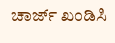ಚಾರ್ಜ್ ಖಂಡಿಸಿ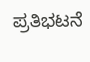ಪ್ರತಿಭಟನೆ